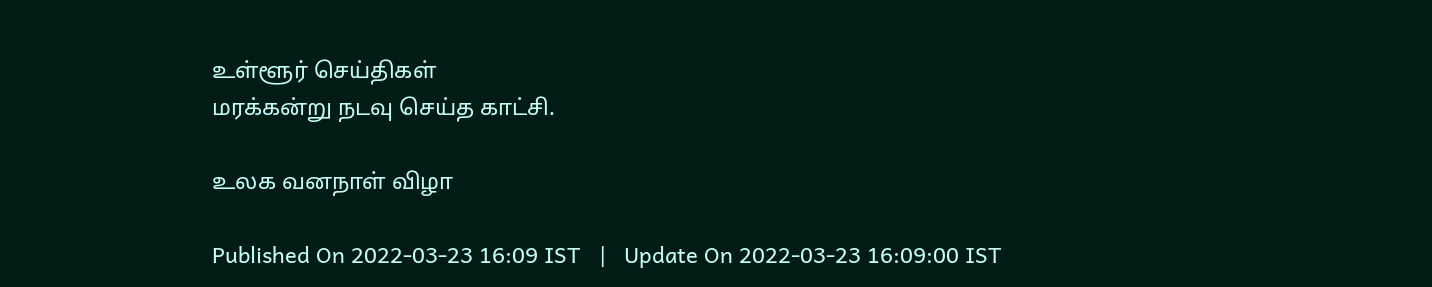உள்ளூர் செய்திகள்
மரக்கன்று நடவு செய்த காட்சி.

உலக வனநாள் விழா

Published On 2022-03-23 16:09 IST   |   Update On 2022-03-23 16:09:00 IST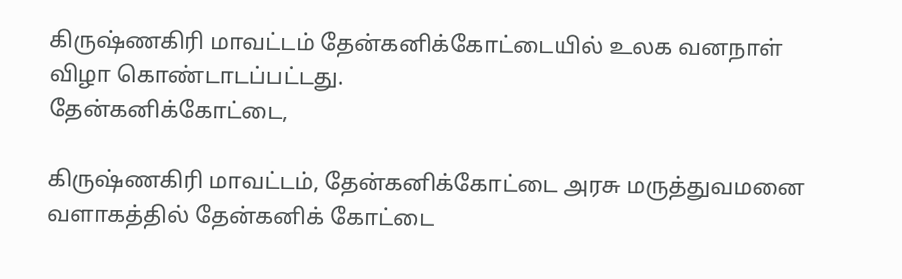கிருஷ்ணகிரி மாவட்டம் தேன்கனிக்கோட்டையில் உலக வனநாள் விழா கொண்டாடப்பட்டது.
தேன்கனிக்கோட்டை,

கிருஷ்ணகிரி மாவட்டம், தேன்கனிக்கோட்டை அரசு மருத்துவமனை வளாகத்தில் தேன்கனிக் கோட்டை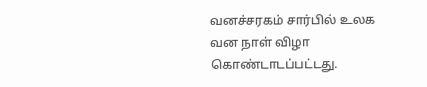வனச்சரகம் சார்பில் உலக வன நாள் விழா கொண்டாடப்பட்டது.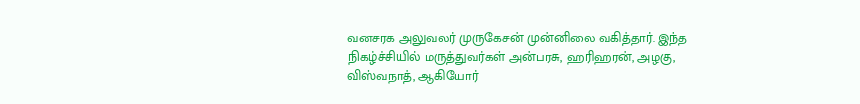வனசரக அலுவலர் முருகேசன் முன்னிலை வகித்தார். இந்த நிகழ்ச்சியில் மருத்துவர்கள் அன்பரசு, ஹரிஹரன், அழகு, விஸ்வநாத், ஆகியோர்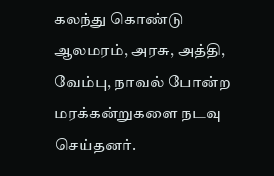கலந்து கொண்டு ஆலமரம், அரசு, அத்தி, வேம்பு, நாவல் போன்ற மரக்கன்றுகளை நடவு செய்தனர்.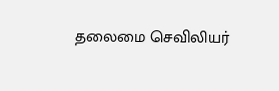தலைமை செவிலியர்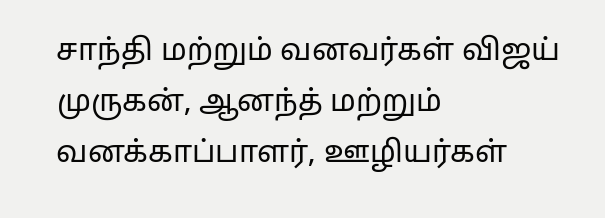சாந்தி மற்றும் வனவர்கள் விஜய் முருகன், ஆனந்த் மற்றும் வனக்காப்பாளர், ஊழியர்கள்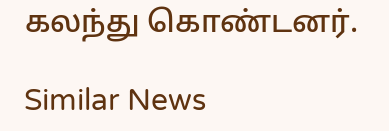கலந்து கொண்டனர்.

Similar News